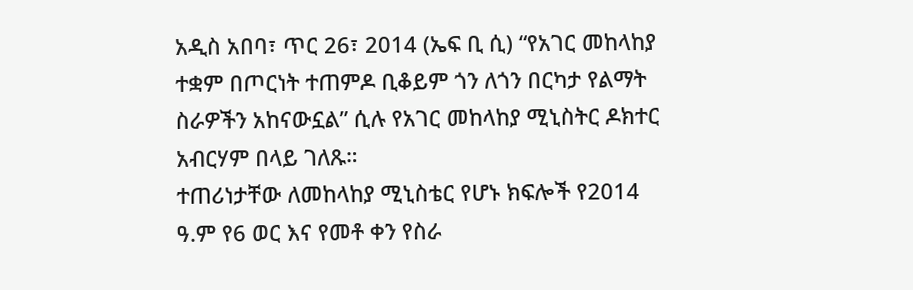አዲስ አበባ፣ ጥር 26፣ 2014 (ኤፍ ቢ ሲ) “የአገር መከላከያ ተቋም በጦርነት ተጠምዶ ቢቆይም ጎን ለጎን በርካታ የልማት ስራዎችን አከናውኗል” ሲሉ የአገር መከላከያ ሚኒስትር ዶክተር አብርሃም በላይ ገለጹ።
ተጠሪነታቸው ለመከላከያ ሚኒስቴር የሆኑ ክፍሎች የ2014 ዓ.ም የ6 ወር እና የመቶ ቀን የስራ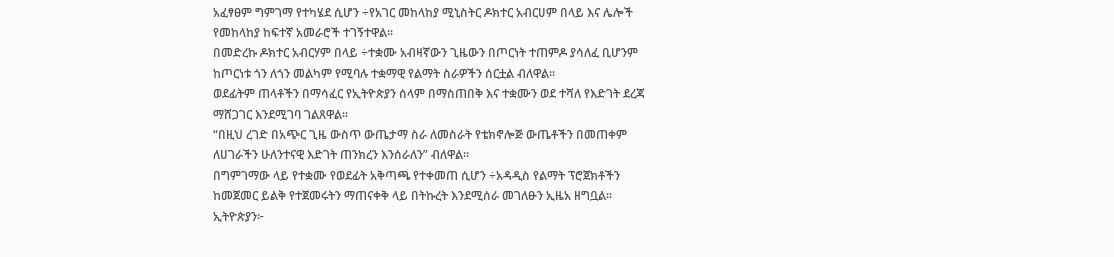አፈፃፀም ግምገማ የተካሄደ ሲሆን ÷የአገር መከላከያ ሚኒስትር ዶክተር አብርሀም በላይ እና ሌሎች የመከላከያ ከፍተኛ አመራሮች ተገኝተዋል።
በመድረኩ ዶክተር አብርሃም በላይ ÷ተቋሙ አብዛኛውን ጊዜውን በጦርነት ተጠምዶ ያሳለፈ ቢሆንም ከጦርነቱ ጎን ለጎን መልካም የሚባሉ ተቋማዊ የልማት ስራዎችን ሰርቷል ብለዋል።
ወደፊትም ጠላቶችን በማሳፈር የኢትዮጵያን ሰላም በማስጠበቅ እና ተቋሙን ወደ ተሻለ የእድገት ደረጃ ማሸጋገር እንደሚገባ ገልጸዋል።
“በዚህ ረገድ በአጭር ጊዜ ውስጥ ውጤታማ ስራ ለመስራት የቴክኖሎጅ ውጤቶችን በመጠቀም ለሀገራችን ሁለንተናዊ እድገት ጠንክረን እንሰራለን” ብለዋል።
በግምገማው ላይ የተቋሙ የወደፊት አቅጣጫ የተቀመጠ ሲሆን ÷አዳዲስ የልማት ፕሮጀክቶችን ከመጀመር ይልቅ የተጀመሩትን ማጠናቀቅ ላይ በትኩረት እንደሚሰራ መገለፁን ኢዜአ ዘግቧል፡፡
ኢትዮጵያን፦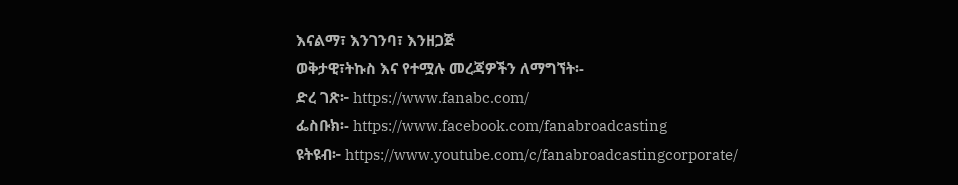እናልማ፣ እንገንባ፣ እንዘጋጅ
ወቅታዊ፣ትኩስ እና የተሟሉ መረጃዎችን ለማግኘት፡-
ድረ ገጽ፦ https://www.fanabc.com/
ፌስቡክ፡- https://www.facebook.com/fanabroadcasting
ዩትዩብ፦ https://www.youtube.com/c/fanabroadcastingcorporate/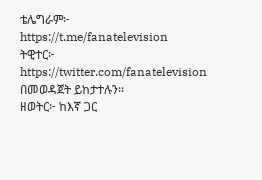ቴሌግራም፦ https://t.me/fanatelevision
ትዊተር፦ https://twitter.com/fanatelevision በመወዳጀት ይከታተሉን፡፡
ዘወትር፦ ከእኛ ጋር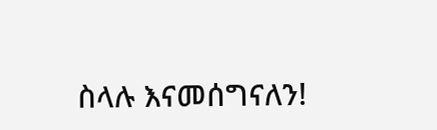ስላሉ እናመሰግናለን!